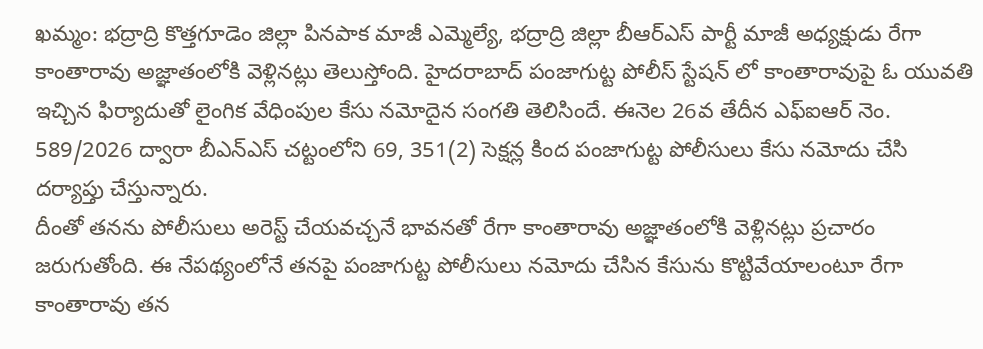ఖమ్మం: భద్రాద్రి కొత్తగూడెం జిల్లా పినపాక మాజీ ఎమ్మెల్యే, భద్రాద్రి జిల్లా బీఆర్ఎస్ పార్టీ మాజీ అధ్యక్షుడు రేగా కాంతారావు అజ్ఞాతంలోకి వెళ్లినట్లు తెలుస్తోంది. హైదరాబాద్ పంజాగుట్ట పోలీస్ స్టేషన్ లో కాంతారావుపై ఓ యువతి ఇచ్చిన ఫిర్యాదుతో లైంగిక వేధింపుల కేసు నమోదైన సంగతి తెలిసిందే. ఈనెల 26వ తేదీన ఎఫ్ఐఆర్ నెం. 589/2026 ద్వారా బీఎన్ఎస్ చట్టంలోని 69, 351(2) సెక్షన్ల కింద పంజాగుట్ట పోలీసులు కేసు నమోదు చేసి దర్యాప్తు చేస్తున్నారు.
దీంతో తనను పోలీసులు అరెస్ట్ చేయవచ్చనే భావనతో రేగా కాంతారావు అజ్ఞాతంలోకి వెళ్లినట్లు ప్రచారం జరుగుతోంది. ఈ నేపథ్యంలోనే తనపై పంజాగుట్ట పోలీసులు నమోదు చేసిన కేసును కొట్టివేయాలంటూ రేగా కాంతారావు తన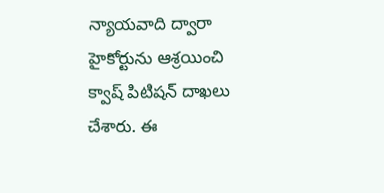న్యాయవాది ద్వారా హైకోర్టును ఆశ్రయించి క్వాష్ పిటిషన్ దాఖలు చేశారు. ఈ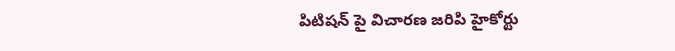పిటిషన్ పై విచారణ జరిపి హైకోర్టు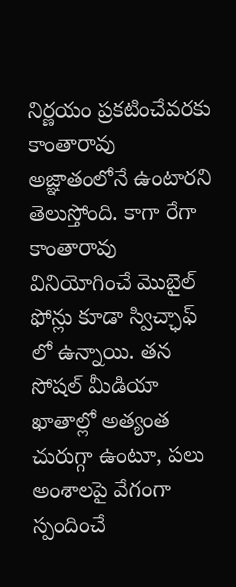నిర్ణయం ప్రకటించేవరకు కాంతారావు అజ్ఞాతంలోనే ఉంటారని తెలుస్తోంది. కాగా రేగా కాంతారావు వినియోగించే మొబైల్ ఫోన్లు కూడా స్విచ్ఛాఫ్ లో ఉన్నాయి. తన సోషల్ మీడియా ఖాతాల్లో అత్యంత చురుగ్గా ఉంటూ, పలు అంశాలపై వేగంగా స్పందించే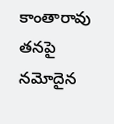కాంతారావు తనపై నమోదైన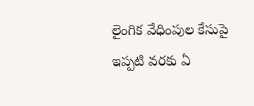లైంగిక వేధింపుల కేసుపై ఇప్పటి వరకు ఏ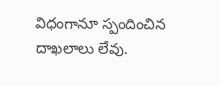విధంగానూ స్పందించిన దాఖలాలు లేవు.